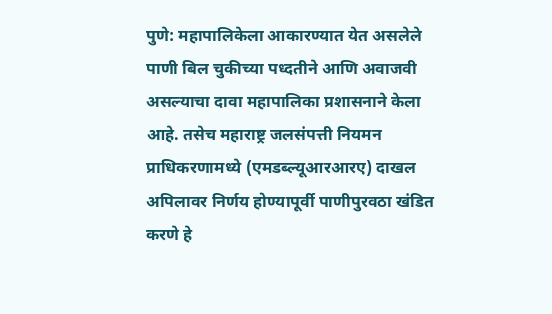पुणे: महापालिकेला आकारण्यात येत असलेले पाणी बिल चुकीच्या पध्दतीने आणि अवाजवी असल्याचा दावा महापालिका प्रशासनाने केला आहे. तसेच महाराष्ट्र जलसंपत्ती नियमन प्राधिकरणामध्ये (एमडब्ल्यूआरआरए) दाखल अपिलावर निर्णय होण्यापूर्वी पाणीपुरवठा खंडित करणे हे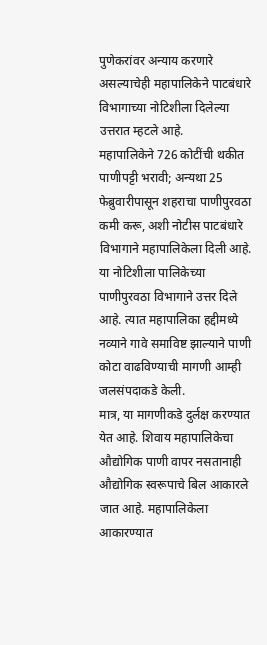पुणेकरांवर अन्याय करणारे असल्याचेही महापालिकेने पाटबंधारे विभागाच्या नोटिशीला दिलेल्या उत्तरात म्हटले आहे.
महापालिकेने 726 कोटींची थकीत पाणीपट्टी भरावी; अन्यथा 25 फेब्रुवारीपासून शहराचा पाणीपुरवठा कमी करू, अशी नोटीस पाटबंधारे विभागाने महापालिकेला दिली आहे. या नोटिशीला पालिकेच्या पाणीपुरवठा विभागाने उत्तर दिले आहे. त्यात महापालिका हद्दीमध्ये नव्याने गावे समाविष्ट झाल्याने पाणी कोटा वाढविण्याची मागणी आम्ही जलसंपदाकडे केली.
मात्र, या मागणीकडे दुर्लक्ष करण्यात येत आहे. शिवाय महापालिकेचा औद्योगिक पाणी वापर नसतानाही औद्योगिक स्वरूपाचे बिल आकारले जात आहे. महापालिकेला आकारण्यात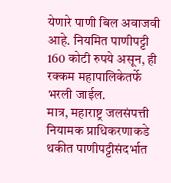येणारे पाणी बिल अवाजवी आहे. नियमित पाणीपट्टी 160 कोटी रुपये असून, ही रक्कम महापालिकेतर्फे भरली जाईल.
मात्र, महाराष्ट्र जलसंपत्ती नियामक प्राधिकरणाकडे थकीत पाणीपट्टीसंदर्भात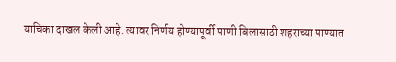याचिका दाखल केली आहे. त्यावर निर्णय होण्यापूर्वी पाणी बिलासाठी शहराच्या पाण्यात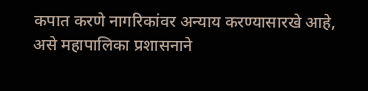कपात करणे नागरिकांवर अन्याय करण्यासारखे आहे, असे महापालिका प्रशासनाने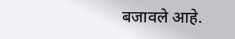बजावले आहे.